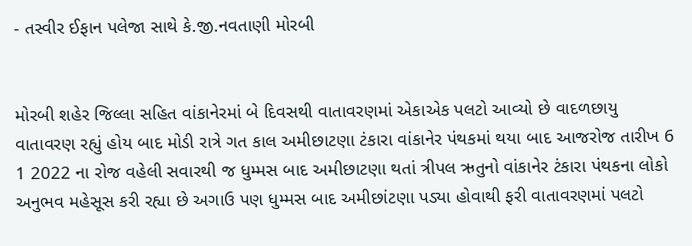- તસ્વીર ઈફાન પલેજા સાથે કે.જી.નવતાણી મોરબી


મોરબી શહેર જિલ્લા સહિત વાંકાનેરમાં બે દિવસથી વાતાવરણમાં એકાએક પલટો આવ્યો છે વાદળછાયુ વાતાવરણ રહ્યું હોય બાદ મોડી રાત્રે ગત કાલ અમીછાટણા ટંકારા વાંકાનેર પંથકમાં થયા બાદ આજરોજ તારીખ 6 1 2022 ના રોજ વહેલી સવારથી જ ધુમ્મસ બાદ અમીછાટણા થતાં ત્રીપલ ઋતુનો વાંકાનેર ટંકારા પંથકના લોકો અનુભવ મહેસૂસ કરી રહ્યા છે અગાઉ પણ ધુમ્મસ બાદ અમીછાંટણા પડ્યા હોવાથી ફરી વાતાવરણમાં પલટો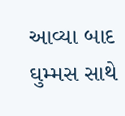આવ્યા બાદ ઘુમ્મસ સાથે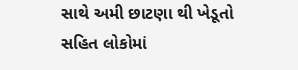સાથે અમી છાટણા થી ખેડૂતો સહિત લોકોમાં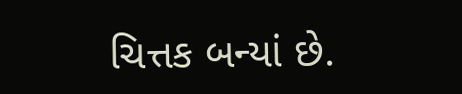ચિત્તક બન્યાં છે.